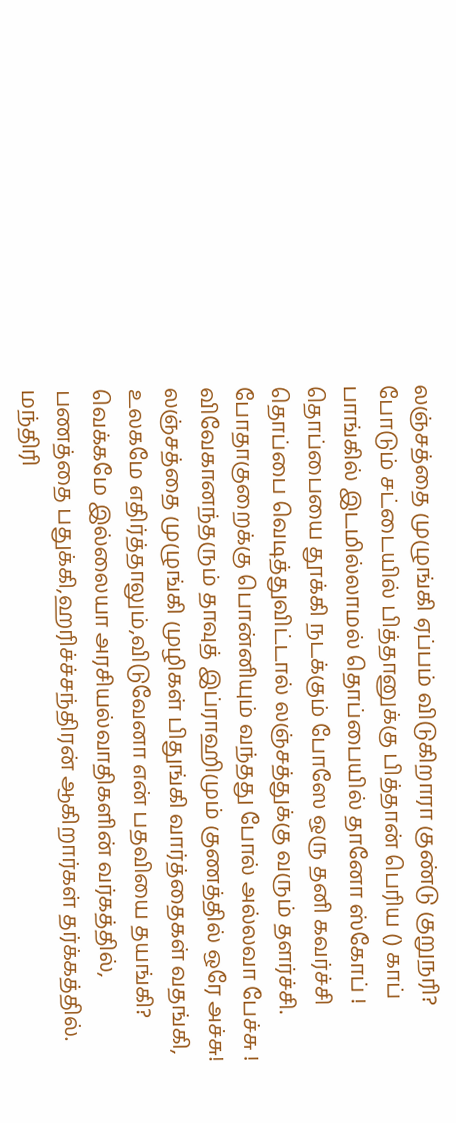லஞ்சத்தை முழுங்கி ஏப்பம் விடுகிறாரா குண்டு குறுநரி?
போடும் சட்டையில் பித்தானுக்கு பித்தான் பெரிய () காப்
பாங்கில் இடமில்லாமல் தொப்பையில் தானோ ஸ்கோப் !
தொப்பையை தூக்கி நடக்கும் போஸே ஒரு தனி கவர்ச்சி
தொப்பை வெடித்துவிட்டால் லஞ்சத்துக்கு வரும் தளர்ச்சி.
போதாகுறைக்கு பொன்னியும் வந்தது போல் அல்லவா பேச்சு !
விவேகானந்தரும் தாவுத் இப்ராஹிமும் குணத்தில் ஒரே அச்சு!
லஞ்சத்தை முழுங்கி முழிகள் பிதுங்கி வார்த்தைகள் வதங்கி,
உலகமே எதிர்த்தாலும்,விடுவேனா என் பதவியை தயங்கி?
வெக்கமே இல்லையா அரசியல்வாதிகளின் வர்கத்தில்,
பணத்தை பதுக்கி,ஹரிச்ச்சந்திரன் ஆகிறார்கள் தர்க்கத்தில்.
மந்திரி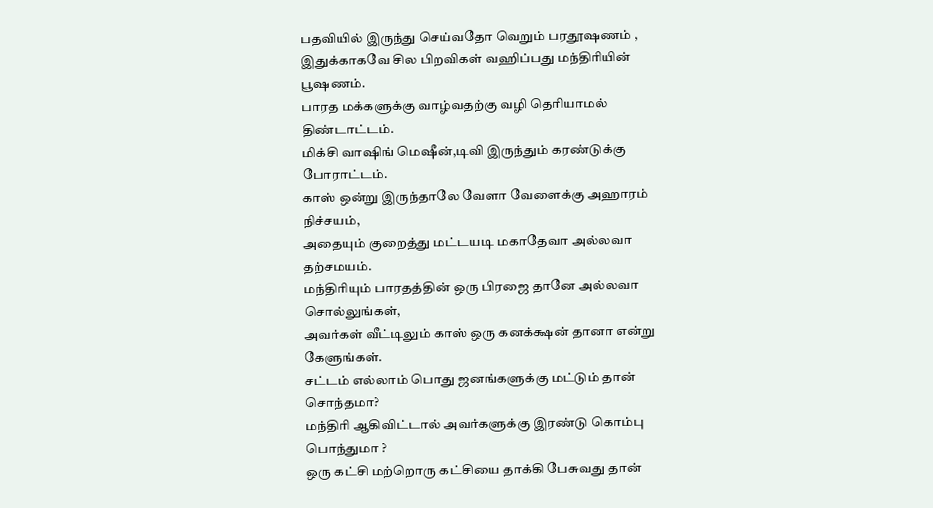பதவியில் இருந்து செய்வதோ வெறும் பரதூஷணம் ,
இதுக்காகவே சில பிறவிகள் வஹிப்பது மந்திரியின் பூஷணம்.
பாரத மக்களுக்கு வாழ்வதற்கு வழி தெரியாமல் திண்டாட்டம்.
மிக்சி வாஷிங் மெஷீன்,டிவி இருந்தும் கரண்டுக்கு போராட்டம்.
காஸ் ஒன்று இருந்தாலே வேளா வேளைக்கு அஹாரம் நிச்சயம்,
அதையும் குறைத்து மட்டயடி மகாதேவா அல்லவா தற்சமயம்.
மந்திரியும் பாரதத்தின் ஒரு பிரஜை தானே அல்லவா சொல்லுங்கள்,
அவர்கள் வீட்டிலும் காஸ் ஒரு கனக்க்ஷன் தானா என்று கேளுங்கள்.
சட்டம் எல்லாம் பொது ஜனங்களுக்கு மட்டும் தான் சொந்தமா?
மந்திரி ஆகிவிட்டால் அவர்களுக்கு இரண்டு கொம்பு பொந்துமா ?
ஒரு கட்சி மற்றொரு கட்சியை தாக்கி பேசுவது தான்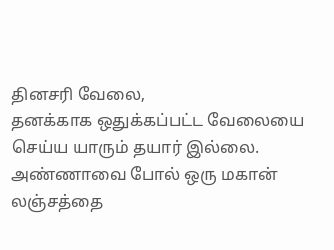தினசரி வேலை,
தனக்காக ஒதுக்கப்பட்ட வேலையை செய்ய யாரும் தயார் இல்லை.
அண்ணாவை போல் ஒரு மகான் லஞ்சத்தை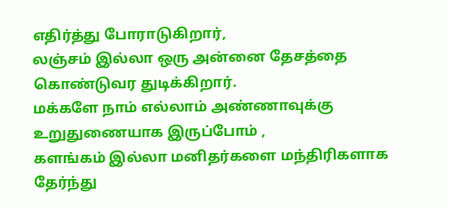எதிர்த்து போராடுகிறார்,
லஞ்சம் இல்லா ஒரு அன்னை தேசத்தை கொண்டுவர துடிக்கிறார்.
மக்களே நாம் எல்லாம் அண்ணாவுக்கு உறுதுணையாக இருப்போம் ,
களங்கம் இல்லா மனிதர்களை மந்திரிகளாக தேர்ந்து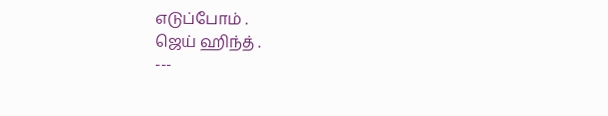எடுப்போம் .
ஜெய் ஹிந்த் .
---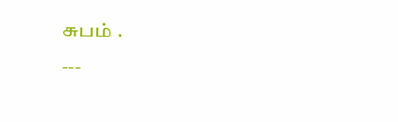சுபம் .
---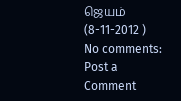ஜெயம் (8-11-2012 )
No comments:
Post a Comment